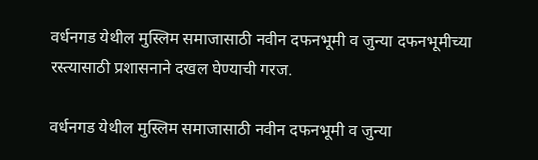वर्धनगड येथील मुस्लिम समाजासाठी नवीन दफनभूमी व जुन्या दफनभूमीच्या रस्त्यासाठी प्रशासनाने दखल घेण्याची गरज.

वर्धनगड येथील मुस्लिम समाजासाठी नवीन दफनभूमी व जुन्या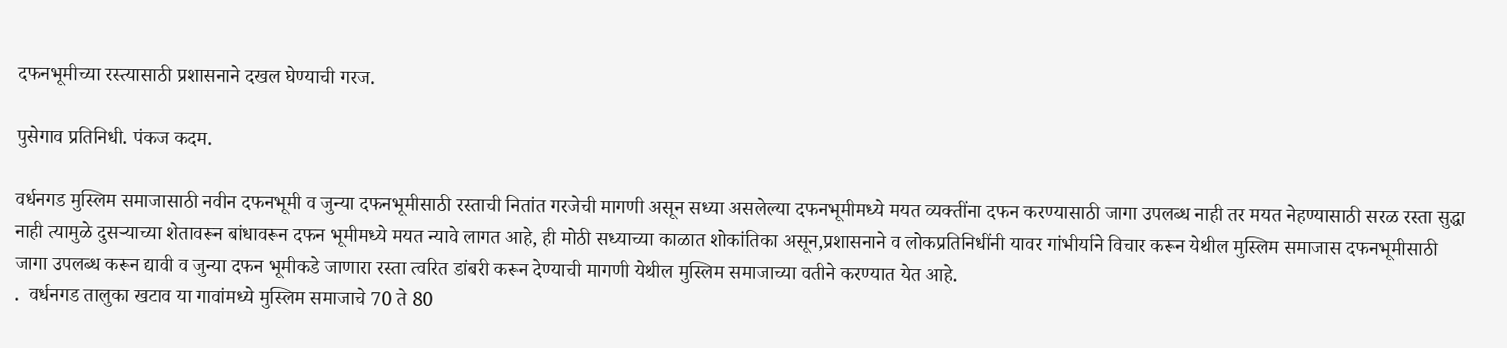दफनभूमीच्या रस्त्यासाठी प्रशासनाने दखल घेण्याची गरज.

पुसेगाव प्रतिनिधी. पंकज कदम.

वर्धनगड मुस्लिम समाजासाठी नवीन दफनभूमी व जुन्या दफनभूमीसाठी रस्ताची नितांत गरजेची मागणी असून सध्या असलेल्या दफनभूमीमध्ये मयत व्यक्तींना दफन करण्यासाठी जागा उपलब्ध नाही तर मयत नेहण्यासाठी सरळ रस्ता सुद्धा नाही त्यामुळे दुसऱ्याच्या शेतावरून बांधावरून दफन भूमीमध्ये मयत न्यावे लागत आहे, ही मोठी सध्याच्या काळात शोकांतिका असून,प्रशासनाने व लोकप्रतिनिधींनी यावर गांभीर्याने विचार करून येथील मुस्लिम समाजास दफनभूमीसाठी जागा उपलब्ध करून द्यावी व जुन्या दफन भूमीकडे जाणारा रस्ता त्वरित डांबरी करून देण्याची मागणी येथील मुस्लिम समाजाच्या वतीने करण्यात येत आहे.
.  वर्धनगड तालुका खटाव या गावांमध्ये मुस्लिम समाजाचे 70 ते 80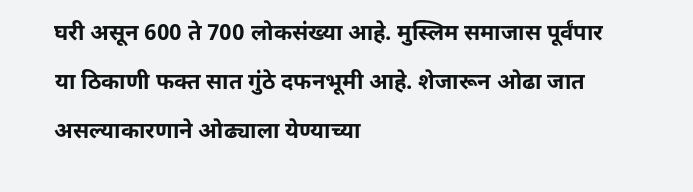घरी असून 600 ते 700 लोकसंख्या आहे. मुस्लिम समाजास पूर्वंपार या ठिकाणी फक्त सात गुंठे दफनभूमी आहे. शेजारून ओढा जात असल्याकारणाने ओढ्याला येण्याच्या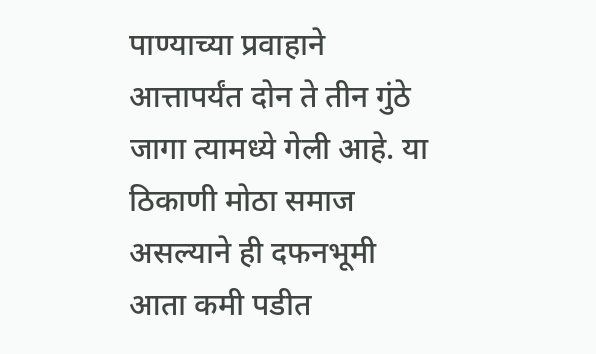पाण्याच्या प्रवाहाने आत्तापर्यंत दोन ते तीन गुंठे जागा त्यामध्ये गेली आहे. या ठिकाणी मोठा समाज असल्याने ही दफनभूमी आता कमी पडीत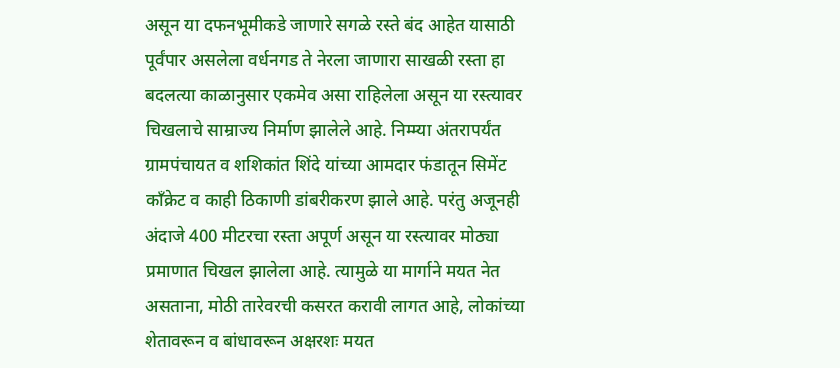असून या दफनभूमीकडे जाणारे सगळे रस्ते बंद आहेत यासाठी पूर्वंपार असलेला वर्धनगड ते नेरला जाणारा साखळी रस्ता हा बदलत्या काळानुसार एकमेव असा राहिलेला असून या रस्त्यावर चिखलाचे साम्राज्य निर्माण झालेले आहे. निम्म्या अंतरापर्यंत ग्रामपंचायत व शशिकांत शिंदे यांच्या आमदार फंडातून सिमेंट काँक्रेट व काही ठिकाणी डांबरीकरण झाले आहे. परंतु अजूनही अंदाजे 400 मीटरचा रस्ता अपूर्ण असून या रस्त्यावर मोठ्या प्रमाणात चिखल झालेला आहे. त्यामुळे या मार्गाने मयत नेत असताना, मोठी तारेवरची कसरत करावी लागत आहे, लोकांच्या शेतावरून व बांधावरून अक्षरशः मयत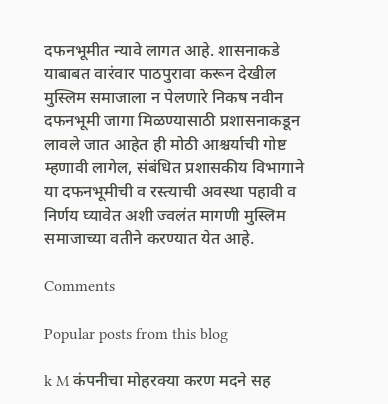दफनभूमीत न्यावे लागत आहे. शासनाकडे याबाबत वारंवार पाठपुरावा करून देखील मुस्लिम समाजाला न पेलणारे निकष नवीन दफनभूमी जागा मिळण्यासाठी प्रशासनाकडून लावले जात आहेत ही मोठी आश्चर्याची गोष्ट म्हणावी लागेल, संबंधित प्रशासकीय विभागाने या दफनभूमीची व रस्त्याची अवस्था पहावी व निर्णय घ्यावेत अशी ज्वलंत मागणी मुस्लिम समाजाच्या वतीने करण्यात येत आहे.

Comments

Popular posts from this blog

k M कंपनीचा मोहरक्या करण मदने सह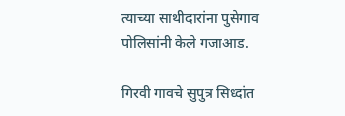त्याच्या साथीदारांना पुसेगाव पोलिसांनी केले गजाआड.

गिरवी गावचे सुपुत्र सिध्दांत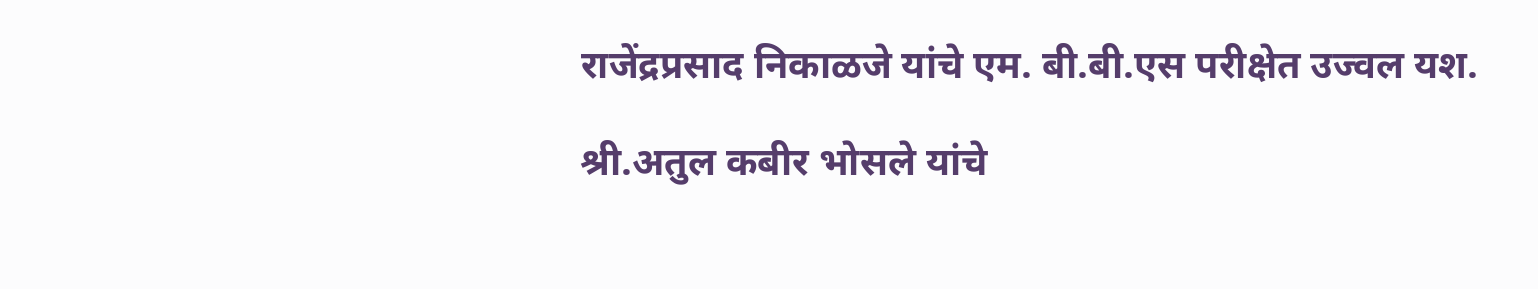राजेंद्रप्रसाद निकाळजे यांचे एम. बी.बी.एस परीक्षेत उज्वल यश.

श्री.अतुल कबीर भोसले यांचे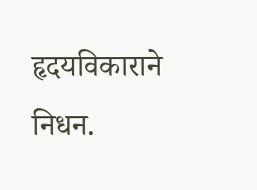हृदयविकाराने निधन.